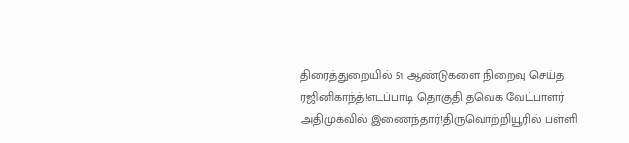திரைத்துறையில் 51 ஆண்டுகளை நிறைவு செய்த ரஜினிகாந்த்!எடப்பாடி தொகுதி தவெக வேட்பாளர் அதிமுகவில் இணைந்தார்!திருவொற்றியூரில் பள்ளி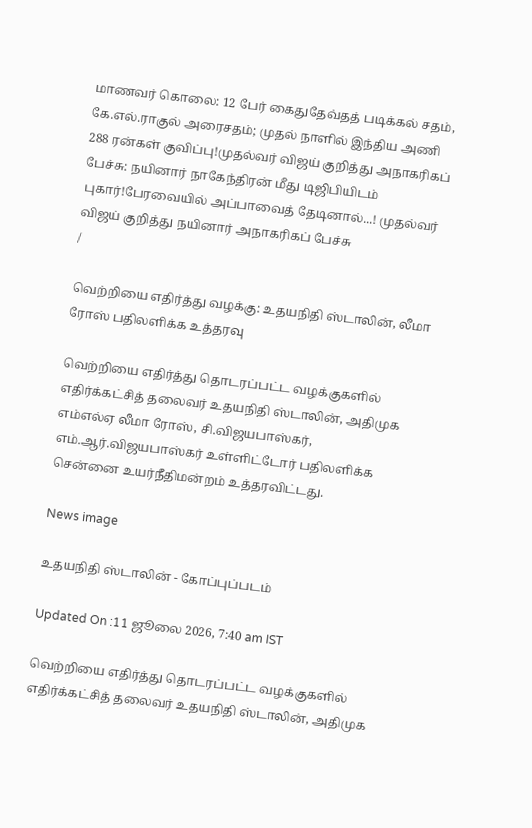மாணவர் கொலை: 12 பேர் கைதுதேவ்தத் படிக்கல் சதம், கே.எல்.ராகுல் அரைசதம்; முதல் நாளில் இந்திய அணி 288 ரன்கள் குவிப்பு!முதல்வர் விஜய் குறித்து அநாகரிகப் பேச்சு: நயினார் நாகேந்திரன் மீது டிஜிபியிடம் புகார்!பேரவையில் அப்பாவைத் தேடினால்...! முதல்வர் விஜய் குறித்து நயினார் அநாகரிகப் பேச்சு
/

வெற்றியை எதிர்த்து வழக்கு: உதயநிதி ஸ்டாலின், லீமா ரோஸ் பதிலளிக்க உத்தரவு

வெற்றியை எதிர்த்து தொடரப்பட்ட வழக்குகளில் எதிர்க்கட்சித் தலைவர் உதயநிதி ஸ்டாலின், அதிமுக எம்எல்ஏ லீமா ரோஸ், சி.விஜயபாஸ்கர், எம்.ஆர்.விஜயபாஸ்கர் உள்ளிட்டோர் பதிலளிக்க சென்னை உயர்நீதிமன்றம் உத்தரவிட்டது.

News image

உதயநிதி ஸ்டாலின் - கோப்புப்படம்

Updated On :11 ஜூலை 2026, 7:40 am IST

வெற்றியை எதிர்த்து தொடரப்பட்ட வழக்குகளில் எதிர்க்கட்சித் தலைவர் உதயநிதி ஸ்டாலின், அதிமுக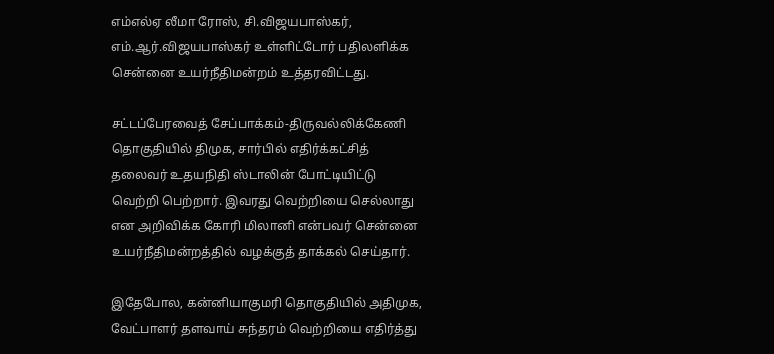எம்எல்ஏ லீமா ரோஸ், சி.விஜயபாஸ்கர், எம்.ஆர்.விஜயபாஸ்கர் உள்ளிட்டோர் பதிலளிக்க சென்னை உயர்நீதிமன்றம் உத்தரவிட்டது.

சட்டப்பேரவைத் சேப்பாக்கம்-திருவல்லிக்கேணி தொகுதியில் திமுக, சார்பில் எதிர்க்கட்சித் தலைவர் உதயநிதி ஸ்டாலின் போட்டியிட்டு வெற்றி பெற்றார். இவரது வெற்றியை செல்லாது என அறிவிக்க கோரி மிலானி என்பவர் சென்னை உயர்நீதிமன்றத்தில் வழக்குத் தாக்கல் செய்தார்.

இதேபோல, கன்னியாகுமரி தொகுதியில் அதிமுக, வேட்பாளர் தளவாய் சுந்தரம் வெற்றியை எதிர்த்து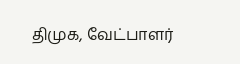திமுக, வேட்பாளர்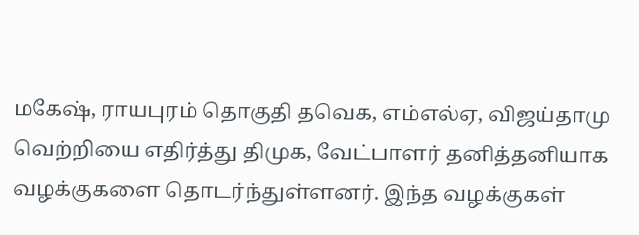மகேஷ், ராயபுரம் தொகுதி தவெக, எம்எல்ஏ, விஜய்தாமு வெற்றியை எதிர்த்து திமுக, வேட்பாளர் தனித்தனியாக வழக்குகளை தொடர்ந்துள்ளனர். இந்த வழக்குகள்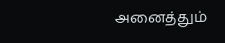அனைத்தும்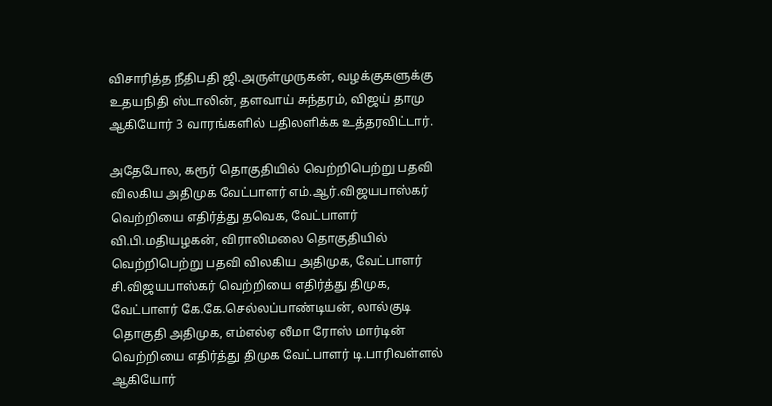விசாரித்த நீதிபதி ஜி.அருள்முருகன், வழக்குகளுக்கு உதயநிதி ஸ்டாலின், தளவாய் சுந்தரம், விஜய் தாமு ஆகியோர் 3 வாரங்களில் பதிலளிக்க உத்தரவிட்டார்.

அதேபோல, கரூர் தொகுதியில் வெற்றிபெற்று பதவி விலகிய அதிமுக வேட்பாளர் எம்.ஆர்.விஜயபாஸ்கர் வெற்றியை எதிர்த்து தவெக, வேட்பாளர் வி.பி.மதியழகன், விராலிமலை தொகுதியில் வெற்றிபெற்று பதவி விலகிய அதிமுக, வேட்பாளர் சி.விஜயபாஸ்கர் வெற்றியை எதிர்த்து திமுக, வேட்பாளர் கே.கே.செல்லப்பாண்டியன், லால்குடி தொகுதி அதிமுக, எம்எல்ஏ லீமா ரோஸ் மார்டின் வெற்றியை எதிர்த்து திமுக வேட்பாளர் டி.பாரிவள்ளல் ஆகியோர்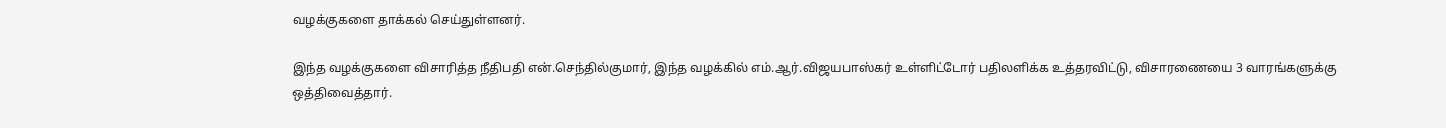வழக்குகளை தாக்கல் செய்துள்ளனர்.

இந்த வழக்குகளை விசாரித்த நீதிபதி என்.செந்தில்குமார், இந்த வழக்கில் எம்.ஆர்.விஜயபாஸ்கர் உள்ளிட்டோர் பதிலளிக்க உத்தரவிட்டு, விசாரணையை 3 வாரங்களுக்கு ஒத்திவைத்தார்.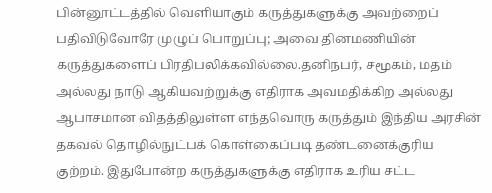பின்னூட்டத்தில் வெளியாகும் கருத்துகளுக்கு அவற்றைப் பதிவிடுவோரே முழுப் பொறுப்பு; அவை தினமணியின் கருத்துகளைப் பிரதிபலிக்கவில்லை.தனிநபர், சமூகம், மதம் அல்லது நாடு ஆகியவற்றுக்கு எதிராக அவமதிக்கிற அல்லது ஆபாசமான விதத்திலுள்ள எந்தவொரு கருத்தும் இந்திய அரசின் தகவல் தொழில்நுட்பக் கொள்கைப்படி தண்டனைக்குரிய குற்றம். இதுபோன்ற கருத்துகளுக்கு எதிராக உரிய சட்ட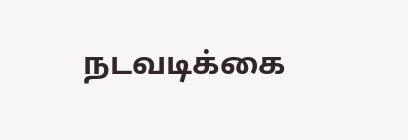நடவடிக்கை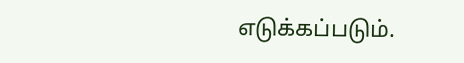எடுக்கப்படும்.